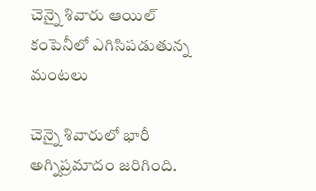చెన్నై శివారు ఆయిల్‌ కంపెనీలో ఎగిసిపడుతున్న మంటలు

చెన్నై శివారులో భారీ అగ్నిప్రమాదం జరిగింది.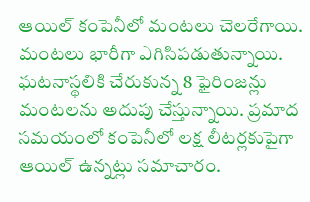ఆయిల్‌ కంపెనీలో మంటలు చెలరేగాయి. మంటలు భారీగా ఎగిసిపడుతున్నాయి. ఘటనాస్థలికి చేరుకున్న 8 ఫైరింజన్లు మంటలను అదుపు చేస్తున్నాయి. ప్రమాద సమయంలో కంపెనీలో లక్ష లీటర్లకుపైగా ఆయిల్ ఉన్నట్లు సమాచారం.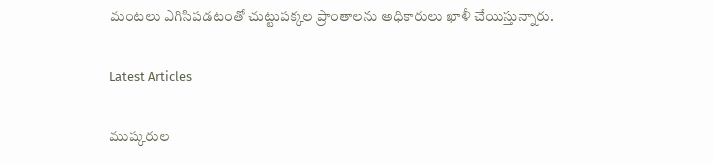మంటలు ఎగిసిపడటంతో చుట్టుపక్కల ప్రాంతాలను అధికారులు ఖాళీ చేయిస్తున్నారు.

Latest Articles

ముష్కరుల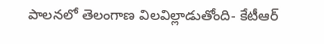పాలనలో తెలంగాణ విలవిల్లాడుతోంది- కేటీఆర్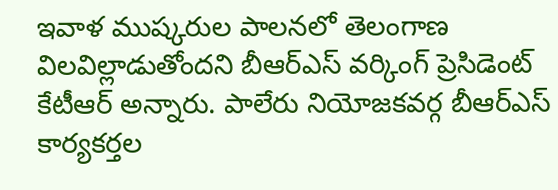ఇవాళ ముష్కరుల పాలనలో తెలంగాణ విలవిల్లాడుతోందని బీఆర్ఎస్ వర్కింగ్ ప్రెసిడెంట్‌ కేటీఆర్‌ అన్నారు. పాలేరు నియోజకవర్గ బీఆర్‌ఎస్‌ కార్యకర్తల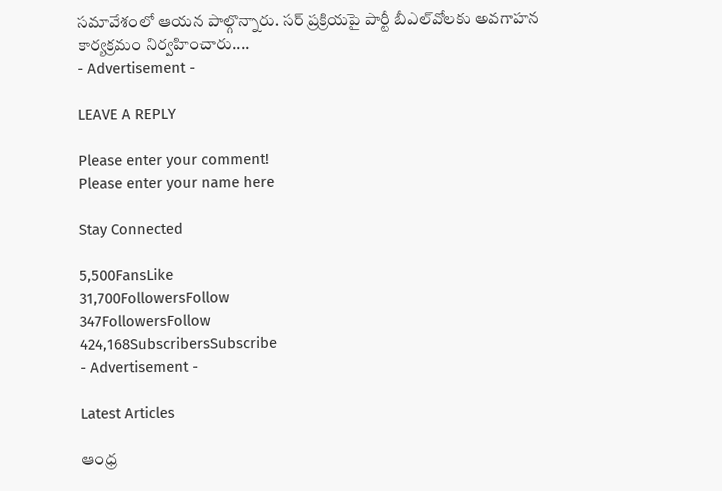సమావేశంలో ఆయన పాల్గొన్నారు. సర్‌ ప్రక్రియపై పార్టీ బీఎల్‌వోలకు అవగాహన కార్యక్రమం నిర్వహించారు....
- Advertisement -

LEAVE A REPLY

Please enter your comment!
Please enter your name here

Stay Connected

5,500FansLike
31,700FollowersFollow
347FollowersFollow
424,168SubscribersSubscribe
- Advertisement -

Latest Articles

ఆంధ్ర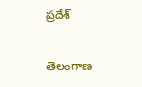ప్రదేశ్

తెలంగాణ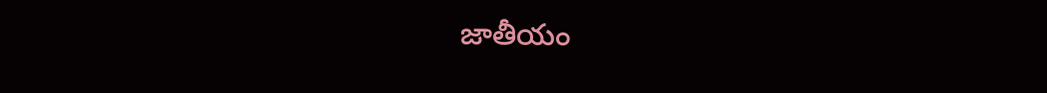జాతీయం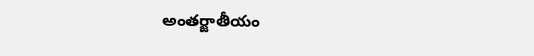అంతర్జాతీయం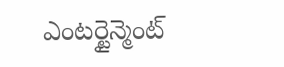ఎంటర్టైన్మెంట్